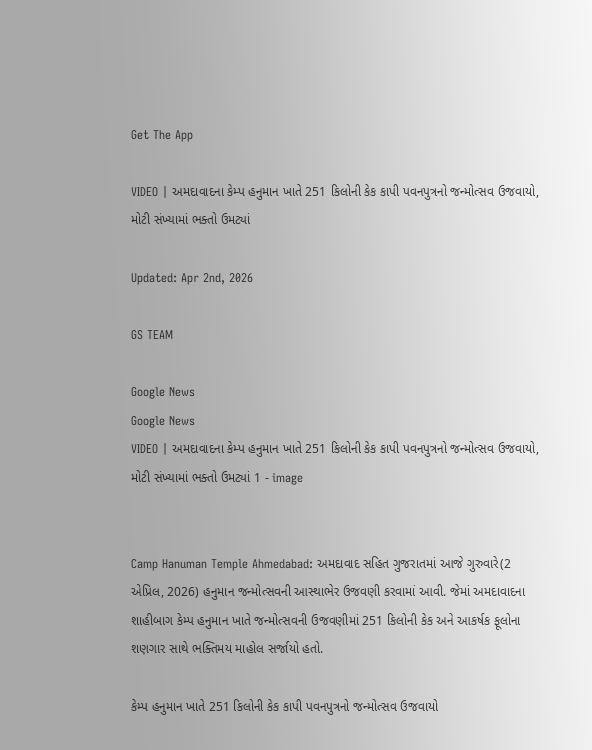Get The App

VIDEO | અમદાવાદના કેમ્પ હનુમાન ખાતે 251 કિલોની કેક કાપી પવનપુત્રનો જન્મોત્સવ ઉજવાયો, મોટી સંખ્યામાં ભક્તો ઉમટ્યાં

Updated: Apr 2nd, 2026

GS TEAM

Google News
Google News
VIDEO | અમદાવાદના કેમ્પ હનુમાન ખાતે 251 કિલોની કેક કાપી પવનપુત્રનો જન્મોત્સવ ઉજવાયો, મોટી સંખ્યામાં ભક્તો ઉમટ્યાં 1 - image


Camp Hanuman Temple Ahmedabad: અમદાવાદ સહિત ગુજરાતમાં આજે ગુરુવારે(2 એપ્રિલ, 2026) હનુમાન જન્મોત્સવની આસ્થાભેર ઉજવણી કરવામાં આવી. જેમાં અમદાવાદના શાહીબાગ કેમ્પ હનુમાન ખાતે જન્મોત્સવની ઉજવણીમાં 251 કિલોની કેક અને આકર્ષક ફૂલોના શણગાર સાથે ભક્તિમય માહોલ સર્જાયો હતો.

કેમ્પ હનુમાન ખાતે 251 કિલોની કેક કાપી પવનપુત્રનો જન્મોત્સવ ઉજવાયો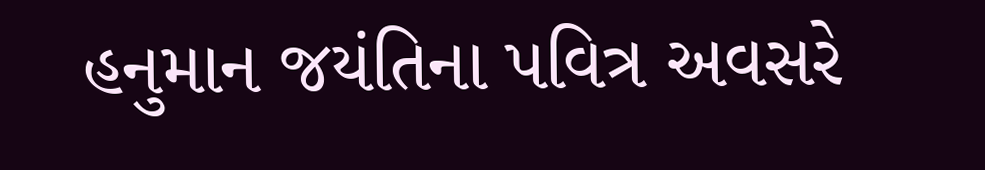હનુમાન જયંતિના પવિત્ર અવસરે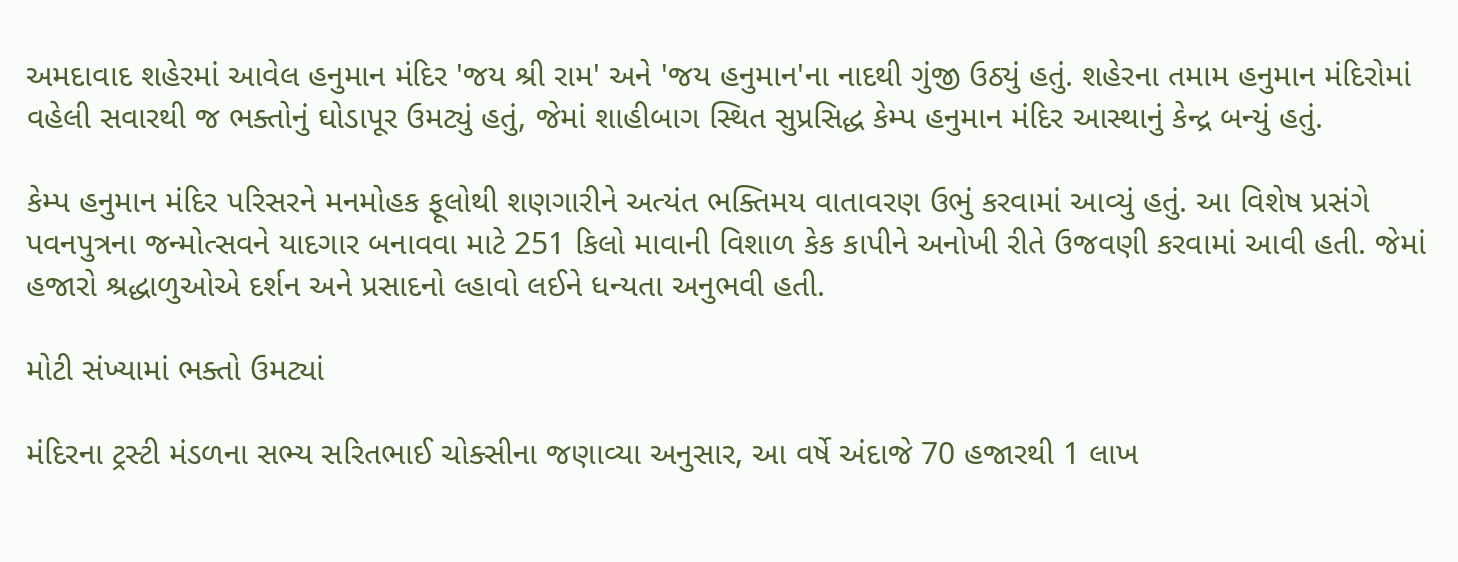અમદાવાદ શહેરમાં આવેલ હનુમાન મંદિર 'જય શ્રી રામ' અને 'જય હનુમાન'ના નાદથી ગુંજી ઉઠ્યું હતું. શહેરના તમામ હનુમાન મંદિરોમાં વહેલી સવારથી જ ભક્તોનું ઘોડાપૂર ઉમટ્યું હતું, જેમાં શાહીબાગ સ્થિત સુપ્રસિદ્ધ કેમ્પ હનુમાન મંદિર આસ્થાનું કેન્દ્ર બન્યું હતું.

કેમ્પ હનુમાન મંદિર પરિસરને મનમોહક ફૂલોથી શણગારીને અત્યંત ભક્તિમય વાતાવરણ ઉભું કરવામાં આવ્યું હતું. આ વિશેષ પ્રસંગે પવનપુત્રના જન્મોત્સવને યાદગાર બનાવવા માટે 251 કિલો માવાની વિશાળ કેક કાપીને અનોખી રીતે ઉજવણી કરવામાં આવી હતી. જેમાં હજારો શ્રદ્ધાળુઓએ દર્શન અને પ્રસાદનો લ્હાવો લઈને ધન્યતા અનુભવી હતી.

મોટી સંખ્યામાં ભક્તો ઉમટ્યાં

મંદિરના ટ્રસ્ટી મંડળના સભ્ય સરિતભાઈ ચોક્સીના જણાવ્યા અનુસાર, આ વર્ષે અંદાજે 70 હજારથી 1 લાખ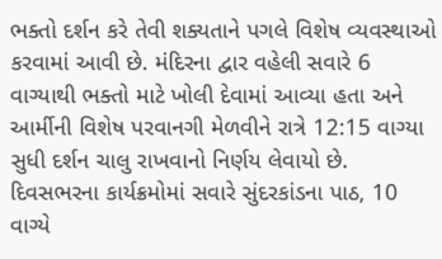ભક્તો દર્શન કરે તેવી શક્યતાને પગલે વિશેષ વ્યવસ્થાઓ કરવામાં આવી છે. મંદિરના દ્વાર વહેલી સવારે 6 વાગ્યાથી ભક્તો માટે ખોલી દેવામાં આવ્યા હતા અને આર્મીની વિશેષ પરવાનગી મેળવીને રાત્રે 12:15 વાગ્યા સુધી દર્શન ચાલુ રાખવાનો નિર્ણય લેવાયો છે. દિવસભરના કાર્યક્રમોમાં સવારે સુંદરકાંડના પાઠ, 10 વાગ્યે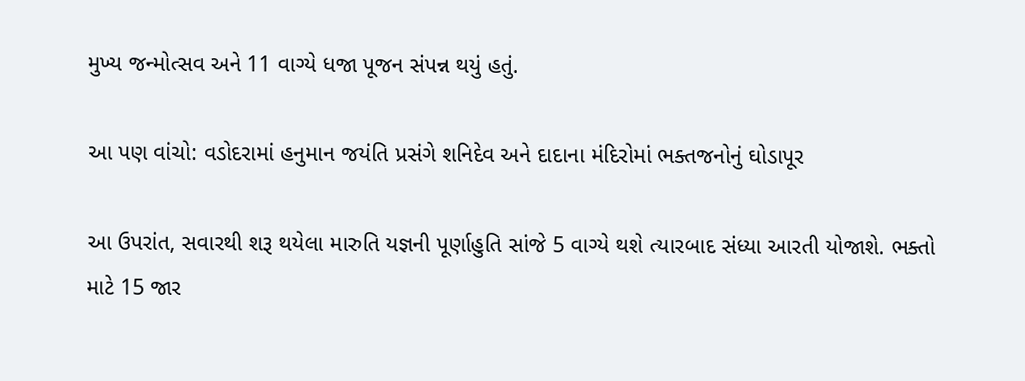મુખ્ય જન્મોત્સવ અને 11 વાગ્યે ધજા પૂજન સંપન્ન થયું હતું.

આ પણ વાંચો: વડોદરામાં હનુમાન જયંતિ પ્રસંગે શનિદેવ અને દાદાના મંદિરોમાં ભક્તજનોનું ઘોડાપૂર

આ ઉપરાંત, સવારથી શરૂ થયેલા મારુતિ યજ્ઞની પૂર્ણાહુતિ સાંજે 5 વાગ્યે થશે ત્યારબાદ સંધ્યા આરતી યોજાશે. ભક્તો માટે 15 જાર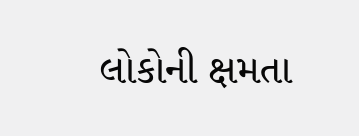લોકોની ક્ષમતા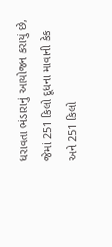ધરાવતા ભંડારાનું આયોજન કરાયું છે, જેમાં 251 કિલો દૂધના માવાની કેક અને 251 કિલો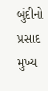બુંદીનો પ્રસાદ મુખ્ય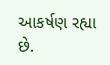આકર્ષણ રહ્યા છે.